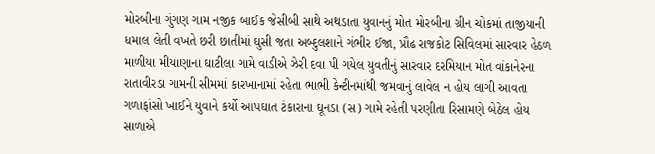મોરબીના ગુંગણ ગામ નજીક બાઈક જેસીબી સાથે અથડાતા યુવાનનું મોત મોરબીના ગ્રીન ચોકમાં તાજીયાની ધમાલ લેતી વખતે છરી છાતીમાં ઘુસી જતા અબ્દુલશાને ગંભીર ઈજા, પ્રૌઢ રાજકોટ સિવિલમાં સારવાર હેઠળ  માળીયા મીયાણાના ઘાટીલા ગામે વાડીએ ઝેરી દવા પી ગયેલ યુવતીનું સારવાર દરમિયાન મોત વાંકાનેરના રાતાવીરડા ગામની સીમમાં કારખાનામાં રહેતા ભાભી કેન્ટીનમાંથી જમવાનું લાવેલ ન હોય લાગી આવતા ગળાફાંસો ખાઈને યુવાને કર્યો આપઘાત ટંકારાના ઘૂનડા (સ) ગામે રહેતી પરણીતા રિસામણે બેઠેલ હોય સાળાએ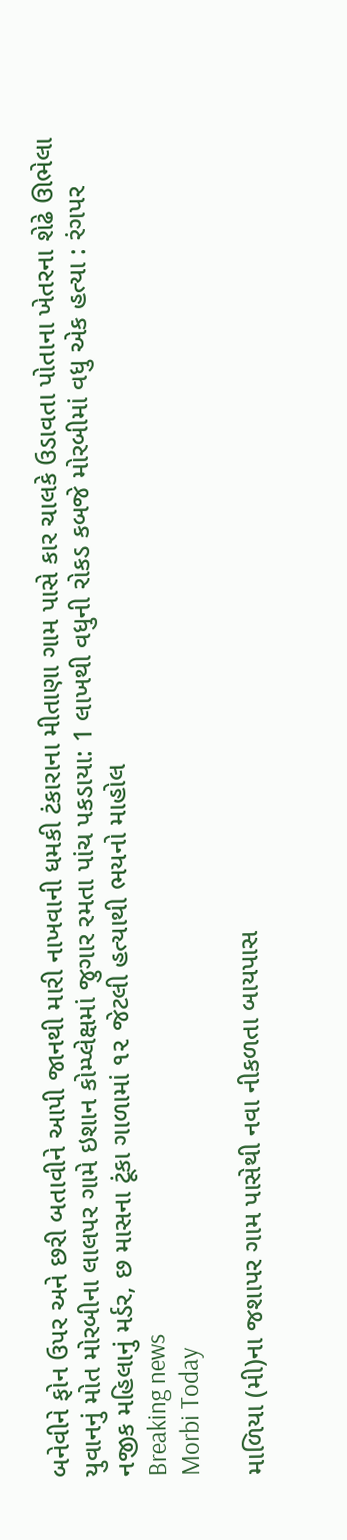બનેવીને ફોન ઉપર અને છરી બતાવીને આપી જાનથી મારી નાખવાની ધમકી ટંકારાના મીતાણા ગામ પાસે કાર ચાલકે ઉડાવતા પોતાના ખેતરના શેઢે ઊભેલા યુવાનનું મોત મોરબીના લાલપર ગામે ઇશાન કોમ્પ્લેક્ષમાં જુગાર રમતા પાંચ પકડાયા: 1 લાખથી વધુની રોકડ કબજે મોરબીમાં વધુ એક હત્યા : રંગપર નજીક મહિલાનું મર્ડર, છ માસના ટૂંકા ગાળામાં ૧૨ જેટલી હત્યાથી ભયનો માહોલ
Breaking news
Morbi Today

માળિયા (મી)ના જશાપર ગામ પાસેથી નવા નીકળતા બાયપાસ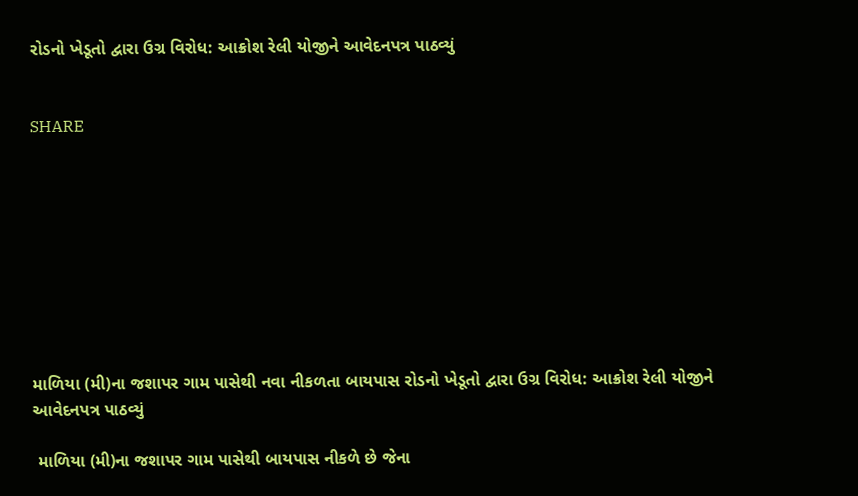રોડનો ખેડૂતો દ્વારા ઉગ્ર વિરોધ: આક્રોશ રેલી યોજીને આવેદનપત્ર પાઠવ્યું


SHARE









માળિયા (મી)ના જશાપર ગામ પાસેથી નવા નીકળતા બાયપાસ રોડનો ખેડૂતો દ્વારા ઉગ્ર વિરોધ: આક્રોશ રેલી યોજીને આવેદનપત્ર પાઠવ્યું

 માળિયા (મી)ના જશાપર ગામ પાસેથી બાયપાસ નીકળે છે જેના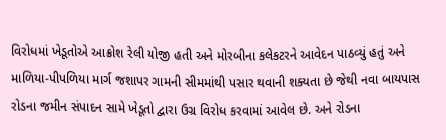વિરોધમાં ખેડૂતોએ આક્રોશ રેલી યોજી હતી અને મોરબીના કલેકટરને આવેદન પાઠવ્યું હતું અને માળિયા-પીપળિયા માર્ગ જશાપર ગામની સીમમાંથી પસાર થવાની શક્યતા છે જેથી નવા બાયપાસ રોડના જમીન સંપાદન સામે ખેડૂતો દ્વારા ઉગ્ર વિરોધ કરવામાં આવેલ છે. અને રોડના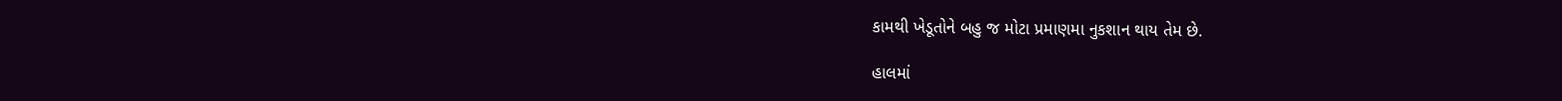કામથી ખેડૂતોને બહુ જ મોટા પ્રમાણમા નુકશાન થાય તેમ છે.

હાલમાં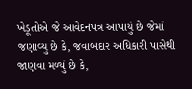ખેડૂતોએ જે આવેદનપત્ર આપાયું છે જેમાં જણાવ્યુ છે કે, જવાબદાર અધિકારી પાસેથી જાણવા મળ્યું છે કે,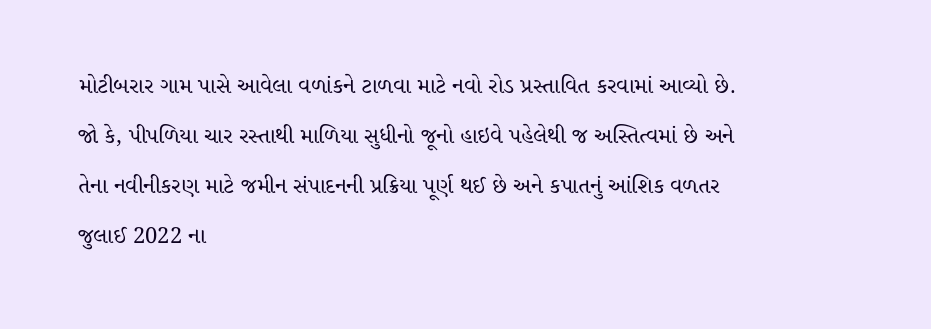મોટીબરાર ગામ પાસે આવેલા વળાંકને ટાળવા માટે નવો રોડ પ્રસ્તાવિત કરવામાં આવ્યો છે. જો કે, પીપળિયા ચાર રસ્તાથી માળિયા સુધીનો જૂનો હાઇવે પહેલેથી જ અસ્તિત્વમાં છે અને તેના નવીનીકરણ માટે જમીન સંપાદનની પ્રક્રિયા પૂર્ણ થઈ છે અને કપાતનું આંશિક વળતર જુલાઈ 2022 ના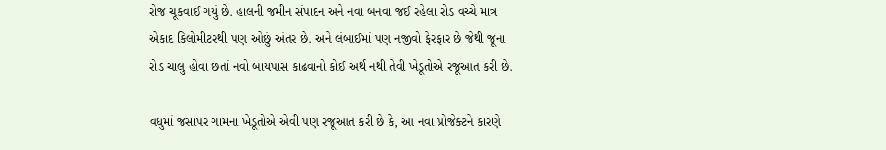રોજ ચૂકવાઈ ગયું છે. હાલની જમીન સંપાદન અને નવા બનવા જઈ રહેલા રોડ વચ્ચે માત્ર એકાદ કિલોમીટરથી પણ ઓછું અંતર છે. અને લંબાઈમાં પણ નજીવો ફેરફાર છે જેથી જૂના રોડ ચાલુ હોવા છતાં નવો બાયપાસ કાઢવાનો કોઈ અર્થ નથી તેવી ખેડૂતોએ રજૂઆત કરી છે.

વધુમાં જસાપર ગામના ખેડૂતોએ એવી પણ રજૂઆત કરી છે કે, આ નવા પ્રોજેક્ટને કારણે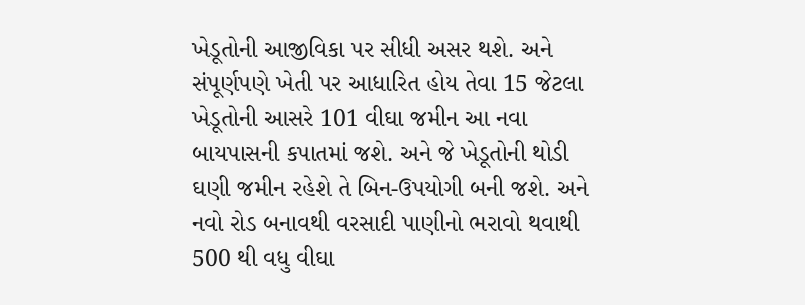ખેડૂતોની આજીવિકા પર સીધી અસર થશે. અને સંપૂર્ણપણે ખેતી પર આધારિત હોય તેવા 15 જેટલા ખેડૂતોની આસરે 101 વીઘા જમીન આ નવા બાયપાસની કપાતમાં જશે. અને જે ખેડૂતોની થોડી ઘણી જમીન રહેશે તે બિન-ઉપયોગી બની જશે. અને નવો રોડ બનાવથી વરસાદી પાણીનો ભરાવો થવાથી 500 થી વધુ વીઘા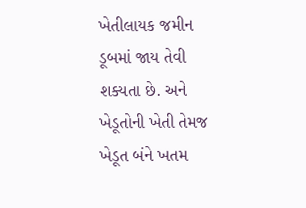ખેતીલાયક જમીન ડૂબમાં જાય તેવી શક્યતા છે. અને ખેડૂતોની ખેતી તેમજ ખેડૂત બંને ખતમ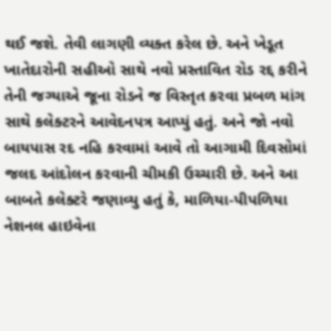થઈ જશે. તેવી લાગણી વ્યક્ત કરેલ છે. અને ખેડૂત ખાતેદારોની સહીઓ સાથે નવો પ્રસ્તાવિત રોડ રદ્દ કરીને તેની જગ્યાએ જૂના રોડને જ વિસ્તૃત કરવા પ્રબળ માંગ સાથે કલેક્ટરને આવેદનપત્ર આપ્યું હતું. અને જો નવો બાયપાસ રદ નહિ કરવામાં આવે તો આગામી દિવસોમાં જલદ આંદોલન કરવાની ચીમકી ઉચ્ચારી છે. અને આ બાબતે કલેક્ટરે જણાવ્યુ હતું કે, માળિયા-પીપળિયા નેશનલ હાઇવેના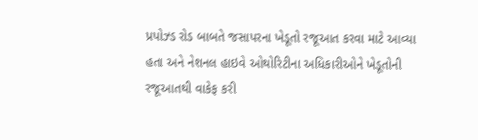પ્રપોઝ્ડ રોડ બાબતે જસાપરના ખેડૂતો રજૂઆત કરવા માટે આવ્યા હતા અને નેશનલ હાઇવે ઓથોરિટીના અધિકારીઓને ખેડૂતોની રજૂઆતથી વાકેફ કરી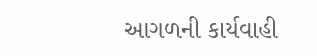આગળની કાર્યવાહી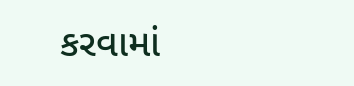કરવામાં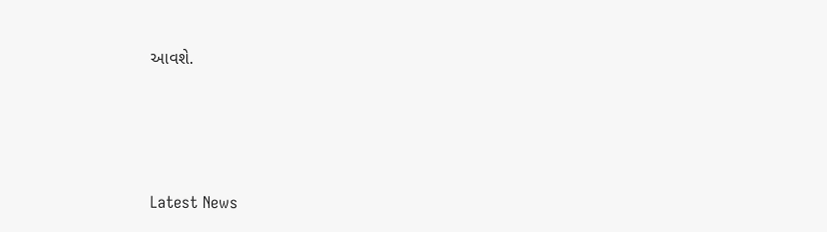આવશે.






Latest News